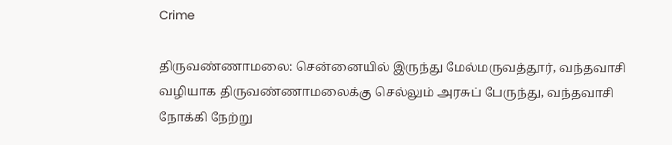Crime

திருவண்ணாமலை: சென்னையில் இருந்து மேல்மருவத்தூர், வந்தவாசி வழியாக திருவண்ணாமலைக்கு செல்லும் அரசுப் பேருந்து, வந்தவாசி நோக்கி நேற்று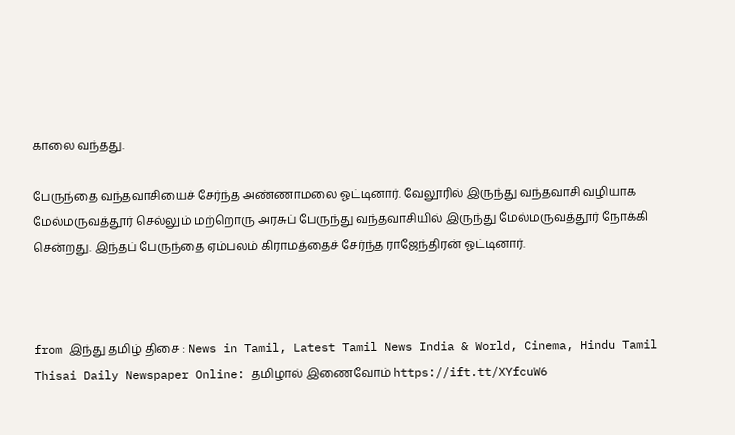காலை வந்தது.

பேருந்தை வந்தவாசியைச் சேர்ந்த அண்ணாமலை ஓட்டினார். வேலூரில் இருந்து வந்தவாசி வழியாக மேல்மருவத்தூர் செல்லும் மற்றொரு அரசுப் பேருந்து வந்தவாசியில் இருந்து மேல்மருவத்தூர் நோக்கி சென்றது. இந்தப் பேருந்தை ஏம்பலம் கிராமத்தைச் சேர்ந்த ராஜேந்திரன் ஓட்டினார்.



from இந்து தமிழ் திசை : News in Tamil, Latest Tamil News India & World, Cinema, Hindu Tamil Thisai Daily Newspaper Online: தமிழால் இணைவோம் https://ift.tt/XYfcuW6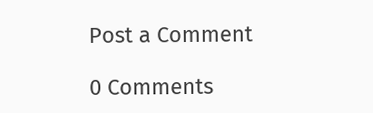Post a Comment

0 Comments